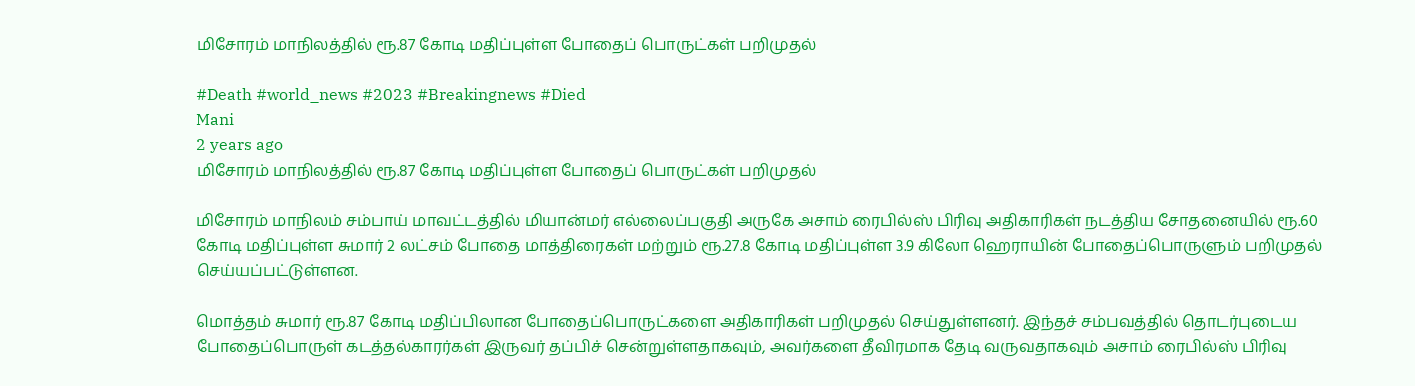மிசோரம் மாநிலத்தில் ரூ.87 கோடி மதிப்புள்ள போதைப் பொருட்கள் பறிமுதல்

#Death #world_news #2023 #Breakingnews #Died
Mani
2 years ago
மிசோரம் மாநிலத்தில் ரூ.87 கோடி மதிப்புள்ள போதைப் பொருட்கள் பறிமுதல்

மிசோரம் மாநிலம் சம்பாய் மாவட்டத்தில் மியான்மர் எல்லைப்பகுதி அருகே அசாம் ரைபில்ஸ் பிரிவு அதிகாரிகள் நடத்திய சோதனையில் ரூ.60 கோடி மதிப்புள்ள சுமார் 2 லட்சம் போதை மாத்திரைகள் மற்றும் ரூ.27.8 கோடி மதிப்புள்ள 3.9 கிலோ ஹெராயின் போதைப்பொருளும் பறிமுதல் செய்யப்பட்டுள்ளன.

மொத்தம் சுமார் ரூ.87 கோடி மதிப்பிலான போதைப்பொருட்களை அதிகாரிகள் பறிமுதல் செய்துள்ளனர். இந்தச் சம்பவத்தில் தொடர்புடைய போதைப்பொருள் கடத்தல்காரர்கள் இருவர் தப்பிச் சென்றுள்ளதாகவும், அவர்களை தீவிரமாக தேடி வருவதாகவும் அசாம் ரைபில்ஸ் பிரிவு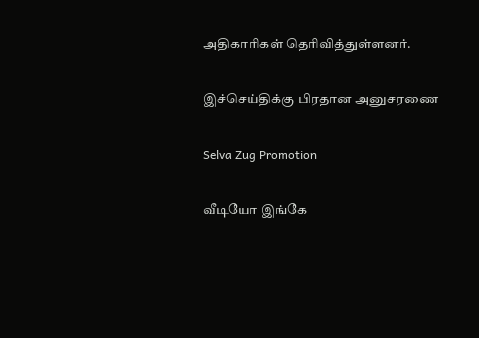அதிகாரிகள் தெரிவித்துள்ளனர்.

இச்செய்திக்கு பிரதான அனுசரணை

Selva Zug Promotion

வீடியோ இங்கே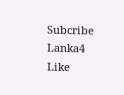Subcribe Lanka4
Like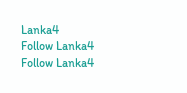Lanka4
Follow Lanka4
Follow Lanka4